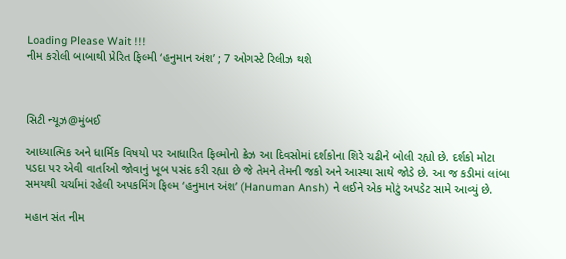Loading Please Wait !!!
નીમ કરોલી બાબાથી પ્રેરિત ફિલ્મી ‘હનુમાન અંશ’ ; 7 ઓગસ્ટે રિલીઝ થશે



સિટી ન્યૂઝ@મુંબઈ

આધ્યાત્મિક અને ધાર્મિક વિષયો પર આધારિત ફિલ્મોનો ક્રેઝ આ દિવસોમાં દર્શકોના શિરે ચઢીને બોલી રહ્યો છે. દર્શકો મોટા પડદા પર એવી વાર્તાઓ જોવાનું ખૂબ પસંદ કરી રહ્યા છે જે તેમને તેમની જકો અને આસ્થા સાથે જોડે છે. આ જ કડીમાં લાંબા સમયથી ચર્ચામાં રહેલી અપકમિંગ ફિલ્મ ‘હનુમાન અંશ’ (Hanuman Ansh) ને લઈને એક મોટું અપડેટ સામે આવ્યું છે.

મહાન સંત નીમ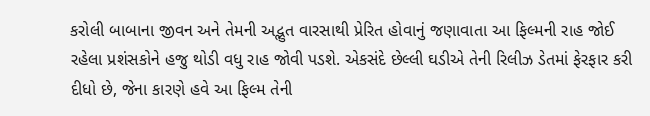કરોલી બાબાના જીવન અને તેમની અદ્ભુત વારસાથી પ્રેરિત હોવાનું જણાવાતા આ ફિલ્મની રાહ જોઈ રહેલા પ્રશંસકોને હજુ થોડી વધુ રાહ જોવી પડશે. એકસંદે છેલ્લી ઘડીએ તેની રિલીઝ ડેતમાં ફેરફાર કરી દીધો છે, જેના કારણે હવે આ ફિલ્મ તેની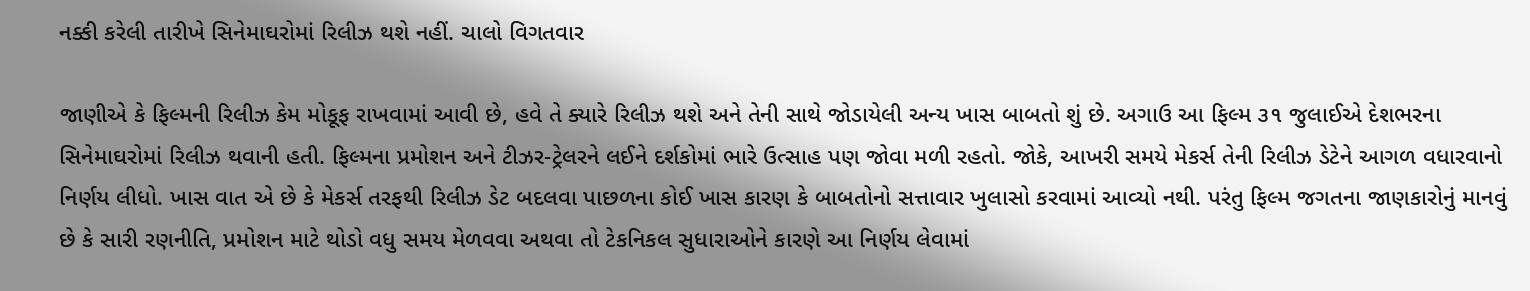નક્કી કરેલી તારીખે સિનેમાઘરોમાં રિલીઝ થશે નહીં. ચાલો વિગતવાર

જાણીએ કે ફિલ્મની રિલીઝ કેમ મોકૂફ રાખવામાં આવી છે, હવે તે ક્યારે રિલીઝ થશે અને તેની સાથે જોડાયેલી અન્ય ખાસ બાબતો શું છે. અગાઉ આ ફિલ્મ ૩૧ જુલાઈએ દેશભરના સિનેમાઘરોમાં રિલીઝ થવાની હતી. ફિલ્મના પ્રમોશન અને ટીઝર-ટ્રેલરને લઈને દર્શકોમાં ભારે ઉત્સાહ પણ જોવા મળી રહતો. જોકે, આખરી સમયે મેકર્સ તેની રિલીઝ ડેટેને આગળ વધારવાનો નિર્ણય લીધો. ખાસ વાત એ છે કે મેકર્સ તરફથી રિલીઝ ડેટ બદલવા પાછળના કોઈ ખાસ કારણ કે બાબતોનો સત્તાવાર ખુલાસો કરવામાં આવ્યો નથી. પરંતુ ફિલ્મ જગતના જાણકારોનું માનવું છે કે સારી રણનીતિ, પ્રમોશન માટે થોડો વધુ સમય મેળવવા અથવા તો ટેકનિકલ સુધારાઓને કારણે આ નિર્ણય લેવામાં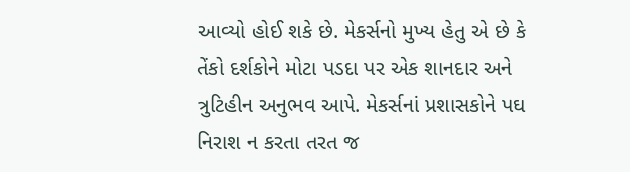આવ્યો હોઈ શકે છે. મેકર્સનો મુખ્ય હેતુ એ છે કે તેંકો દર્શકોને મોટા પડદા પર એક શાનદાર અને ત્રુટિહીન અનુભવ આપે. મેકર્સનાં પ્રશાસકોને પઘ નિરાશ ન કરતા તરત જ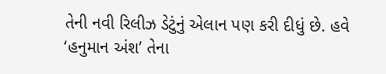તેની નવી રિલીઝ ડેટુંનું એલાન પણ કરી દીધું છે. હવે ‘હનુમાન અંશ’ તેના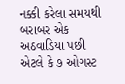નક્કી કરેલા સમયથી બરાબર એક અઠવાડિયા પછી એટલે કે ૭ ઓગસ્ટ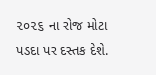૨૦૨૬ ના રોજ મોટા પડદા પર દસ્તક દેશે.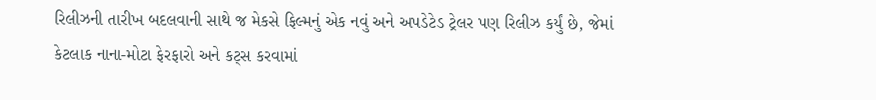રિલીઝની તારીખ બદલવાની સાથે જ મેકસે ફિલ્મનું એક નવું અને અપડેટેડ ટ્રેલર પણ રિલીઝ કર્યું છે, જેમાં કેટલાક નાના-મોટા ફેરફારો અને કટ્સ કરવામાં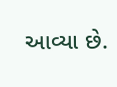આવ્યા છે.